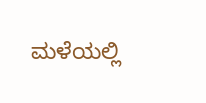ಮಳೆಯಲ್ಲಿ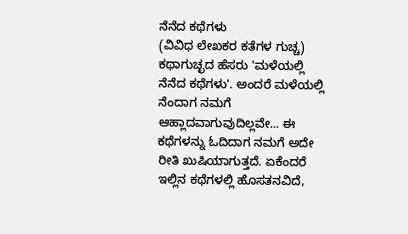ನೆನೆದ ಕಥೆಗಳು
(ವಿವಿಧ ಲೇಖಕರ ಕತೆಗಳ ಗುಚ್ಚ) ಕಥಾಗುಚ್ಛದ ಹೆಸರು 'ಮಳೆಯಲ್ಲಿ ನೆನೆದ ಕಥೆಗಳು'. ಅಂದರೆ ಮಳೆಯಲ್ಲಿ ನೆಂದಾಗ ನಮಗೆ ಆಹ್ಲಾದವಾಗುವುದಿಲ್ಲವೇ... ಈ ಕಥೆಗಳನ್ನು ಓದಿದಾಗ ನಮಗೆ ಅದೇ ರೀತಿ ಖುಷಿಯಾಗುತ್ತದೆ. ಏಕೆಂದರೆ ಇಲ್ಲಿನ ಕಥೆಗಳಲ್ಲಿ ಹೊಸತನವಿದೆ,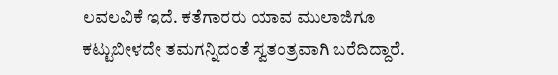ಲವಲವಿಕೆ ಇದೆ. ಕತೆಗಾರರು ಯಾವ ಮುಲಾಜಿಗೂ ಕಟ್ಟುಬೀಳದೇ ತಮಗನ್ನಿದಂತೆ ಸ್ವತಂತ್ರವಾಗಿ ಬರೆದಿದ್ದಾರೆ.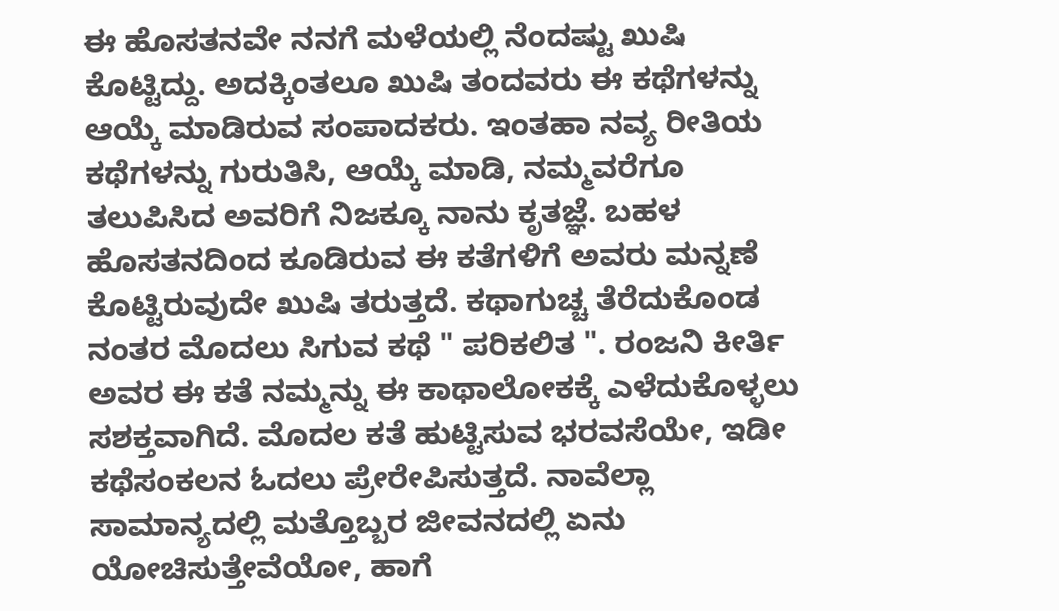ಈ ಹೊಸತನವೇ ನನಗೆ ಮಳೆಯಲ್ಲಿ ನೆಂದಷ್ಟು ಖುಷಿ ಕೊಟ್ಟಿದ್ದು. ಅದಕ್ಕಿಂತಲೂ ಖುಷಿ ತಂದವರು ಈ ಕಥೆಗಳನ್ನು ಆಯ್ಕೆ ಮಾಡಿರುವ ಸಂಪಾದಕರು. ಇಂತಹಾ ನವ್ಯ ರೀತಿಯ ಕಥೆಗಳನ್ನು ಗುರುತಿಸಿ, ಆಯ್ಕೆ ಮಾಡಿ, ನಮ್ಮವರೆಗೂ ತಲುಪಿಸಿದ ಅವರಿಗೆ ನಿಜಕ್ಕೂ ನಾನು ಕೃತಜ್ಞೆ. ಬಹಳ ಹೊಸತನದಿಂದ ಕೂಡಿರುವ ಈ ಕತೆಗಳಿಗೆ ಅವರು ಮನ್ನಣೆ ಕೊಟ್ಟಿರುವುದೇ ಖುಷಿ ತರುತ್ತದೆ. ಕಥಾಗುಚ್ಚ ತೆರೆದುಕೊಂಡ ನಂತರ ಮೊದಲು ಸಿಗುವ ಕಥೆ " ಪರಿಕಲಿತ ". ರಂಜನಿ ಕೀರ್ತಿ ಅವರ ಈ ಕತೆ ನಮ್ಮನ್ನು ಈ ಕಾಥಾಲೋಕಕ್ಕೆ ಎಳೆದುಕೊಳ್ಳಲು ಸಶಕ್ತವಾಗಿದೆ. ಮೊದಲ ಕತೆ ಹುಟ್ಟಿಸುವ ಭರವಸೆಯೇ, ಇಡೀ ಕಥೆಸಂಕಲನ ಓದಲು ಪ್ರೇರೇಪಿಸುತ್ತದೆ. ನಾವೆಲ್ಲಾ ಸಾಮಾನ್ಯದಲ್ಲಿ ಮತ್ತೊಬ್ಬರ ಜೀವನದಲ್ಲಿ ಏನು ಯೋಚಿಸುತ್ತೇವೆಯೋ, ಹಾಗೆ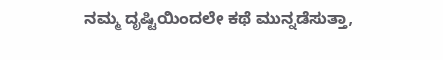ನಮ್ಮ ದೃಷ್ಟಿಯಿಂದಲೇ ಕಥೆ ಮುನ್ನಡೆಸುತ್ತಾ,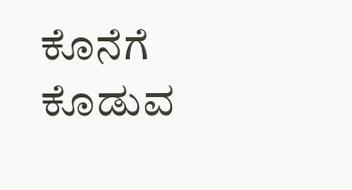ಕೊನೆಗೆ ಕೊಡುವ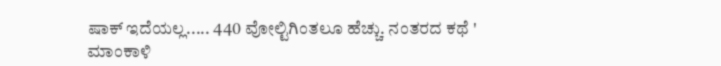ಷಾಕ್ ಇದೆಯಲ್ಲ..... 440 ವೋಲ್ಟಿಗಿಂತಲೂ ಹೆಚ್ಚು. ನಂತರದ ಕಥೆ ' ಮಾಂಕಾಳಿ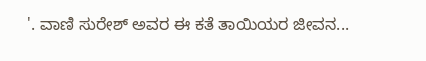'. ವಾಣಿ ಸುರೇಶ್ ಅವರ ಈ ಕತೆ ತಾಯಿಯರ ಜೀವನ...